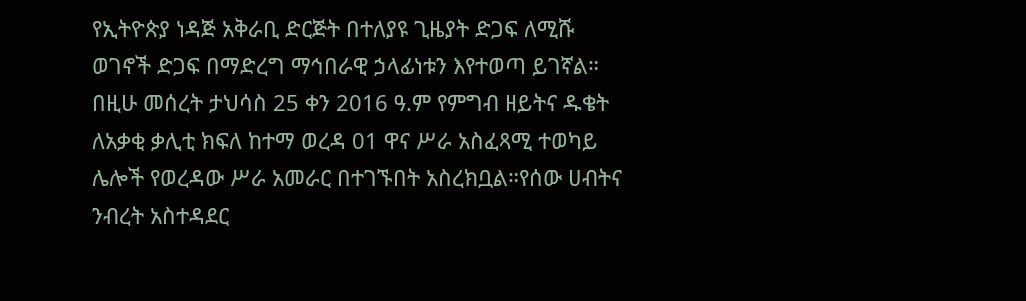የኢትዮጵያ ነዳጅ አቅራቢ ድርጅት በተለያዩ ጊዜያት ድጋፍ ለሚሹ ወገኖች ድጋፍ በማድረግ ማኅበራዊ ኃላፊነቱን እየተወጣ ይገኛል። በዚሁ መሰረት ታህሳስ 25 ቀን 2016 ዓ.ም የምግብ ዘይትና ዱቄት ለአቃቂ ቃሊቲ ክፍለ ከተማ ወረዳ 01 ዋና ሥራ አስፈጻሚ ተወካይ ሌሎች የወረዳው ሥራ አመራር በተገኙበት አስረክቧል።የሰው ሀብትና ንብረት አስተዳደር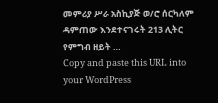መምሪያ ሥራ አስኪያጅ ወ/ሮ ሰርካለም ዳምጠው እንደተናገሩት 213 ሊትር የምግብ ዘይት …
Copy and paste this URL into your WordPress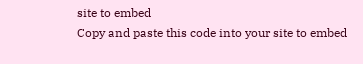site to embed
Copy and paste this code into your site to embed